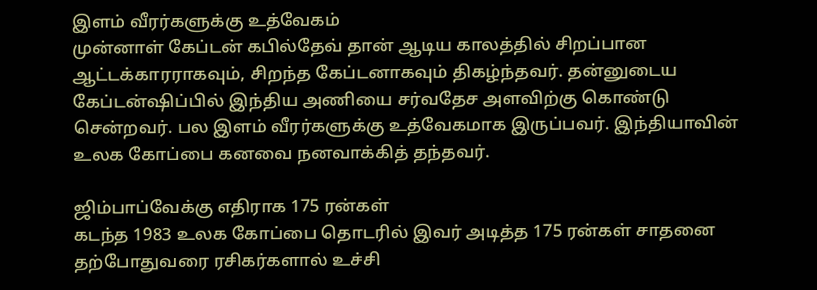இளம் வீரர்களுக்கு உத்வேகம்
முன்னாள் கேப்டன் கபில்தேவ் தான் ஆடிய காலத்தில் சிறப்பான ஆட்டக்காரராகவும், சிறந்த கேப்டனாகவும் திகழ்ந்தவர். தன்னுடைய கேப்டன்ஷிப்பில் இந்திய அணியை சர்வதேச அளவிற்கு கொண்டு சென்றவர். பல இளம் வீரர்களுக்கு உத்வேகமாக இருப்பவர். இந்தியாவின் உலக கோப்பை கனவை நனவாக்கித் தந்தவர்.

ஜிம்பாப்வேக்கு எதிராக 175 ரன்கள்
கடந்த 1983 உலக கோப்பை தொடரில் இவர் அடித்த 175 ரன்கள் சாதனை தற்போதுவரை ரசிகர்களால் உச்சி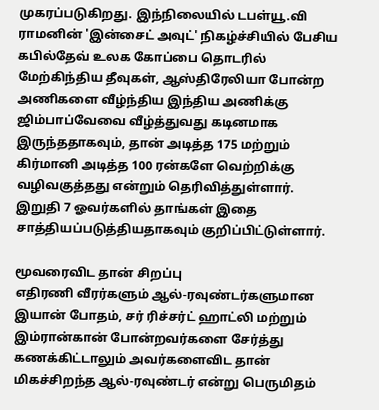முகரப்படுகிறது. இந்நிலையில் டபள்யூ.வி ராமனின் 'இன்சைட் அவுட்' நிகழ்ச்சியில் பேசிய கபில்தேவ் உலக கோப்பை தொடரில் மேற்கிந்திய தீவுகள், ஆஸ்திரேலியா போன்ற அணிகளை வீழ்ந்திய இந்திய அணிக்கு ஜிம்பாப்வேவை வீழ்த்துவது கடினமாக இருந்ததாகவும், தான் அடித்த 175 மற்றும் கிர்மானி அடித்த 100 ரன்களே வெற்றிக்கு வழிவகுத்தது என்றும் தெரிவித்துள்ளார். இறுதி 7 ஓவர்களில் தாங்கள் இதை சாத்தியப்படுத்தியதாகவும் குறிப்பிட்டுள்ளார்.

மூவரைவிட தான் சிறப்பு
எதிரணி வீரர்களும் ஆல்-ரவுண்டர்களுமான இயான் போதம், சர் ரிச்சர்ட் ஹாட்லி மற்றும் இம்ரான்கான் போன்றவர்களை சேர்த்து கணக்கிட்டாலும் அவர்களைவிட தான் மிகச்சிறந்த ஆல்-ரவுண்டர் என்று பெருமிதம்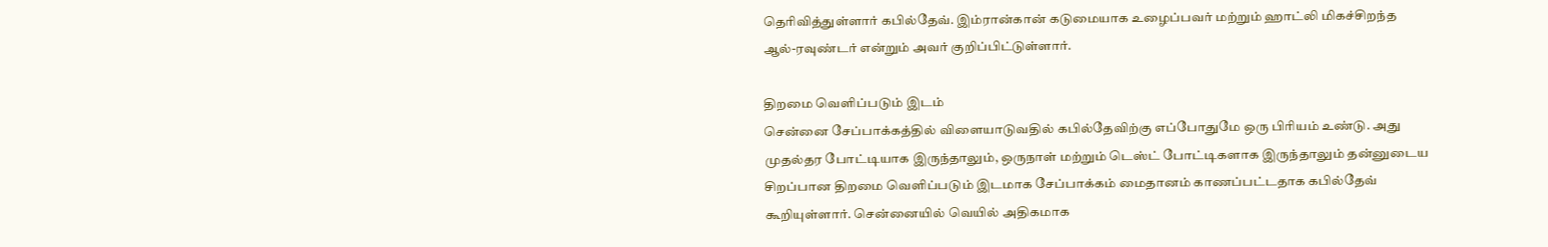தெரிவித்துள்ளார் கபில்தேவ். இம்ரான்கான் கடுமையாக உழைப்பவர் மற்றும் ஹாட்லி மிகச்சிறந்த ஆல்-ரவுண்டர் என்றும் அவர் குறிப்பிட்டுள்ளார்.

திறமை வெளிப்படும் இடம்
சென்னை சேப்பாக்கத்தில் விளையாடுவதில் கபில்தேவிற்கு எப்போதுமே ஒரு பிரியம் உண்டு. அது முதல்தர போட்டியாக இருந்தாலும், ஒருநாள் மற்றும் டெஸ்ட் போட்டிகளாக இருந்தாலும் தன்னுடைய சிறப்பான திறமை வெளிப்படும் இடமாக சேப்பாக்கம் மைதானம் காணப்பட்டதாக கபில்தேவ் கூறியுள்ளார். சென்னையில் வெயில் அதிகமாக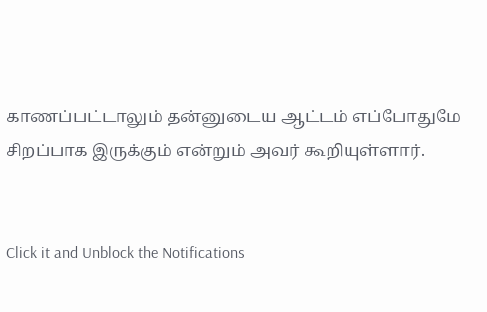காணப்பட்டாலும் தன்னுடைய ஆட்டம் எப்போதுமே சிறப்பாக இருக்கும் என்றும் அவர் கூறியுள்ளார்.


Click it and Unblock the Notifications